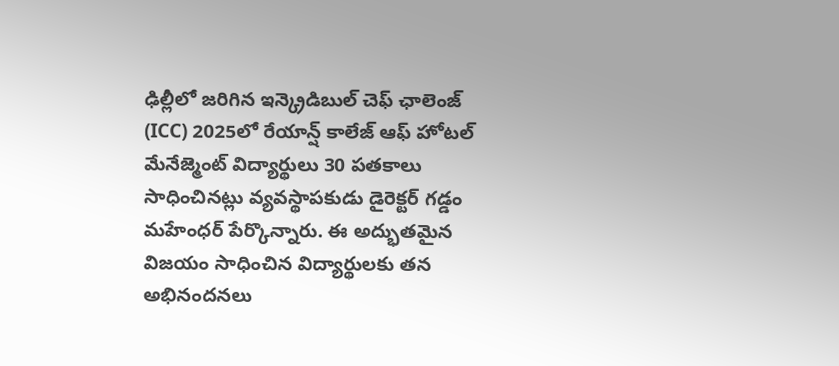ఢిల్లీలో జరిగిన ఇన్క్రెడిబుల్ చెఫ్ ఛాలెంజ్ (ICC) 2025లో రేయాన్ష్ కాలేజ్ ఆఫ్ హోటల్ మేనేజ్మెంట్ విద్యార్థులు 30 పతకాలు సాధించినట్లు వ్యవస్థాపకుడు డైరెక్టర్ గడ్డం మహేంధర్ పేర్కొన్నారు. ఈ అద్భుతమైన విజయం సాధించిన విద్యార్థులకు తన అభినందనలు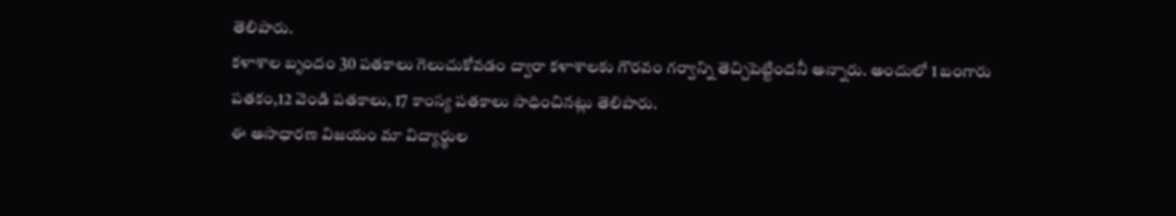తెలిపారు.
కళాశాల బృందం 30 పతకాలు గెలుచుకోవడం ద్వారా కళాశాలకు గౌరవం గర్వాన్ని తెచ్చిపెట్టిందనీ అన్నారు. అందులో 1 బంగారు పతకం,12 వెండి పతకాలు, 17 కాంస్య పతకాలు సాధించినట్లు తెలిపారు.
ఈ అసాధారణ విజయం మా విద్యార్థుల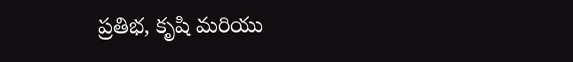ప్రతిభ, కృషి మరియు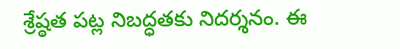శ్రేష్ఠత పట్ల నిబద్ధతకు నిదర్శనం. ఈ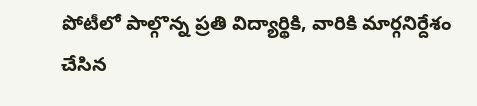పోటీలో పాల్గొన్న ప్రతి విద్యార్థికి, వారికి మార్గనిర్దేశం చేసిన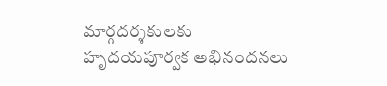మార్గదర్శకులకు హృదయపూర్వక అభినందనలు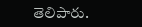తెలిపారు.